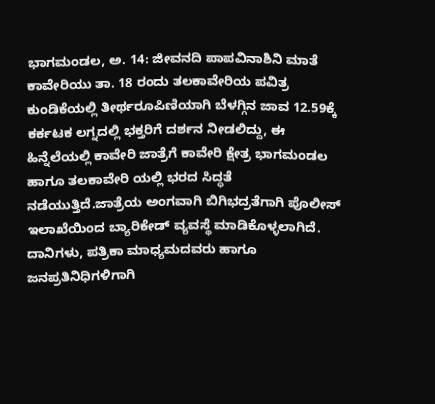ಭಾಗಮಂಡಲ, ಅ. 14: ಜೀವನದಿ ಪಾಪವಿನಾಶಿನಿ ಮಾತೆ ಕಾವೇರಿಯು ತಾ. 18 ರಂದು ತಲಕಾವೇರಿಯ ಪವಿತ್ರ ಕುಂಡಿಕೆಯಲ್ಲಿ ತೀರ್ಥರೂಪಿಣಿಯಾಗಿ ಬೆಳಗ್ಗಿನ ಜಾವ 12.59ಕ್ಕೆ ಕರ್ಕಟಕ ಲಗ್ನದಲ್ಲಿ ಭಕ್ತರಿಗೆ ದರ್ಶನ ನೀಡಲಿದ್ದು, ಈ ಹಿನ್ನೆಲೆಯಲ್ಲಿ ಕಾವೇರಿ ಜಾತ್ರೆಗೆ ಕಾವೇರಿ ಕ್ಷೇತ್ರ ಭಾಗಮಂಡಲ ಹಾಗೂ ತಲಕಾವೇರಿ ಯಲ್ಲಿ ಭರದ ಸಿದ್ಧತೆ ನಡೆಯುತ್ತಿದೆ.ಜಾತ್ರೆಯ ಅಂಗವಾಗಿ ಬಿಗಿಭದ್ರತೆಗಾಗಿ ಪೊಲೀಸ್ ಇಲಾಖೆಯಿಂದ ಬ್ಯಾರಿಕೇಡ್ ವ್ಯವಸ್ಥೆ ಮಾಡಿಕೊಳ್ಳಲಾಗಿದೆ. ದಾನಿಗಳು, ಪತ್ರಿಕಾ ಮಾಧ್ಯಮದವರು ಹಾಗೂ ಜನಪ್ರತಿನಿಧಿಗಳಿಗಾಗಿ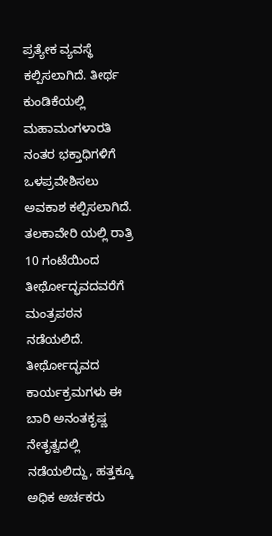ಪ್ರತ್ಯೇಕ ವ್ಯವಸ್ಥೆ ಕಲ್ಪಿಸಲಾಗಿದೆ. ತೀರ್ಥ ಕುಂಡಿಕೆಯಲ್ಲಿ ಮಹಾಮಂಗಳಾರತಿ ನಂತರ ಭಕ್ತಾಧಿಗಳಿಗೆ ಒಳಪ್ರವೇಶಿಸಲು ಅವಕಾಶ ಕಲ್ಪಿಸಲಾಗಿದೆ. ತಲಕಾವೇರಿ ಯಲ್ಲಿ ರಾತ್ರಿ 10 ಗಂಟೆಯಿಂದ ತೀರ್ಥೋದ್ಭವದವರೆಗೆ ಮಂತ್ರಪಠನ ನಡೆಯಲಿದೆ. ತೀರ್ಥೋದ್ಭವದ ಕಾರ್ಯಕ್ರಮಗಳು ಈ ಬಾರಿ ಅನಂತಕೃಷ್ಣ ನೇತೃತ್ವದಲ್ಲಿ ನಡೆಯಲಿದ್ದು, ಹತ್ತಕ್ಕೂ ಅಧಿಕ ಅರ್ಚಕರು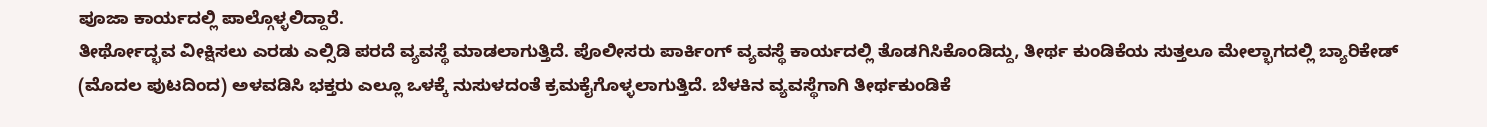ಪೂಜಾ ಕಾರ್ಯದಲ್ಲಿ ಪಾಲ್ಗೊಳ್ಳಲಿದ್ದಾರೆ.
ತೀರ್ಥೋದ್ಭವ ವೀಕ್ಷಿಸಲು ಎರಡು ಎಲ್ಸಿಡಿ ಪರದೆ ವ್ಯವಸ್ಥೆ ಮಾಡಲಾಗುತ್ತಿದೆ. ಪೊಲೀಸರು ಪಾರ್ಕಿಂಗ್ ವ್ಯವಸ್ಥೆ ಕಾರ್ಯದಲ್ಲಿ ತೊಡಗಿಸಿಕೊಂಡಿದ್ದು, ತೀರ್ಥ ಕುಂಡಿಕೆಯ ಸುತ್ತಲೂ ಮೇಲ್ಭಾಗದಲ್ಲಿ ಬ್ಯಾರಿಕೇಡ್
(ಮೊದಲ ಪುಟದಿಂದ) ಅಳವಡಿಸಿ ಭಕ್ತರು ಎಲ್ಲೂ ಒಳಕ್ಕೆ ನುಸುಳದಂತೆ ಕ್ರಮಕೈಗೊಳ್ಳಲಾಗುತ್ತಿದೆ. ಬೆಳಕಿನ ವ್ಯವಸ್ಥೆಗಾಗಿ ತೀರ್ಥಕುಂಡಿಕೆ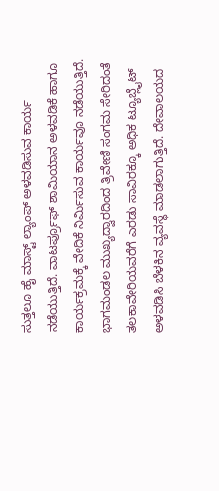ಸುತ್ತಲೂ ಹೈ ಮಾಸ್ಟ್ ಲ್ಯಾಂಪ್ ಅಳವಡಿಸುವ ಕಾರ್ಯ ನಡೆಯುತ್ತಿದೆ. ವಾಟರ್ಪ್ರೂಫ್ ಶಾಮಿಯಾನ ಅಳವಡಿಕೆ ಹಾಗೂ ಕಾರ್ಯಕ್ರಮಕ್ಕೆ ವೇದಿಕೆ ನಿರ್ಮಿಸುವ ಕಾರ್ಯವೂ ನಡೆಯುತ್ತಿದೆ. ಭಾಗಮಂಡಲ ಮುಖ್ಯದ್ವಾರದಿಂದ ತ್ರಿವೇಣಿ ಸಂಗಮ ಸೇರಿದಂತೆ ತಲಕಾವೇರಿಯವರೆಗೆ ಎರಡು ಸಾವಿರಕ್ಕೂ ಅಧಿಕ ಟ್ಯೂಬ್ಲೈಟ್ ಅಳವಡಿಸಿ ಬೆಳಕಿನ ವ್ಯವಸ್ಥೆ ಮಾಡಲಾಗುತ್ತಿದೆ. ದೇವಾಲಯದ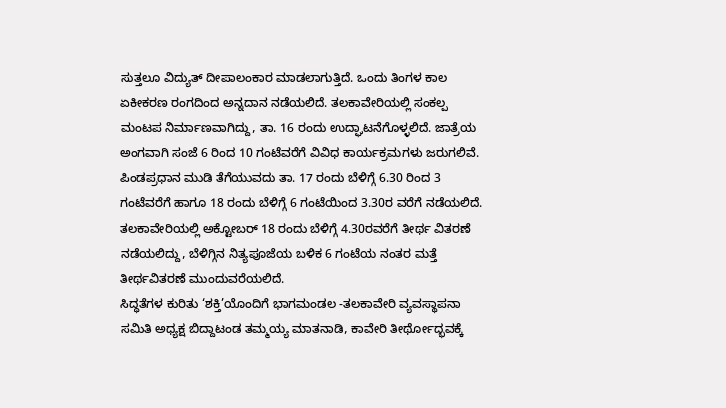ಸುತ್ತಲೂ ವಿದ್ಯುತ್ ದೀಪಾಲಂಕಾರ ಮಾಡಲಾಗುತ್ತಿದೆ. ಒಂದು ತಿಂಗಳ ಕಾಲ ಏಕೀಕರಣ ರಂಗದಿಂದ ಅನ್ನದಾನ ನಡೆಯಲಿದೆ. ತಲಕಾವೇರಿಯಲ್ಲಿ ಸಂಕಲ್ಪ ಮಂಟಪ ನಿರ್ಮಾಣವಾಗಿದ್ದು, ತಾ. 16 ರಂದು ಉದ್ಘಾಟನೆಗೊಳ್ಳಲಿದೆ. ಜಾತ್ರೆಯ ಅಂಗವಾಗಿ ಸಂಜೆ 6 ರಿಂದ 10 ಗಂಟೆವರೆಗೆ ವಿವಿಧ ಕಾರ್ಯಕ್ರಮಗಳು ಜರುಗಲಿವೆ.
ಪಿಂಡಪ್ರಧಾನ ಮುಡಿ ತೆಗೆಯುವದು ತಾ. 17 ರಂದು ಬೆಳಿಗ್ಗೆ 6.30 ರಿಂದ 3 ಗಂಟೆವರೆಗೆ ಹಾಗೂ 18 ರಂದು ಬೆಳಿಗ್ಗೆ 6 ಗಂಟೆಯಿಂದ 3.30ರ ವರೆಗೆ ನಡೆಯಲಿದೆ. ತಲಕಾವೇರಿಯಲ್ಲಿ ಅಕ್ಟೋಬರ್ 18 ರಂದು ಬೆಳಿಗ್ಗೆ 4.30ರವರೆಗೆ ತೀರ್ಥ ವಿತರಣೆ ನಡೆಯಲಿದ್ದು, ಬೆಳಿಗ್ಗಿನ ನಿತ್ಯಪೂಜೆಯ ಬಳಿಕ 6 ಗಂಟೆಯ ನಂತರ ಮತ್ತೆ ತೀರ್ಥವಿತರಣೆ ಮುಂದುವರೆಯಲಿದೆ.
ಸಿದ್ಧತೆಗಳ ಕುರಿತು ‘ಶಕ್ತಿ’ಯೊಂದಿಗೆ ಭಾಗಮಂಡಲ -ತಲಕಾವೇರಿ ವ್ಯವಸ್ಥಾಪನಾ ಸಮಿತಿ ಅಧ್ಯಕ್ಷ ಬಿದ್ದಾಟಂಡ ತಮ್ಮಯ್ಯ ಮಾತನಾಡಿ, ಕಾವೇರಿ ತೀರ್ಥೋದ್ಭವಕ್ಕೆ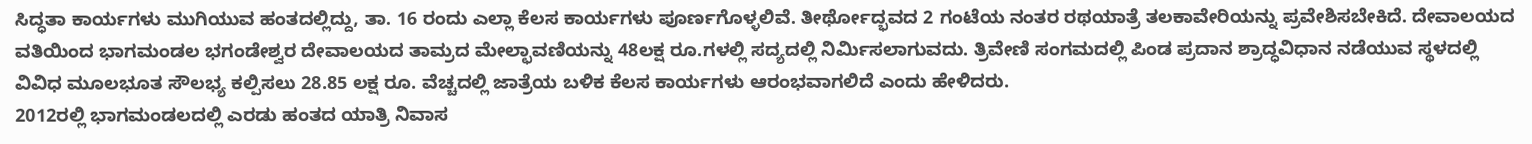ಸಿದ್ಧತಾ ಕಾರ್ಯಗಳು ಮುಗಿಯುವ ಹಂತದಲ್ಲಿದ್ದು, ತಾ. 16 ರಂದು ಎಲ್ಲಾ ಕೆಲಸ ಕಾರ್ಯಗಳು ಪೂರ್ಣಗೊಳ್ಳಲಿವೆ. ತೀರ್ಥೋದ್ಭವದ 2 ಗಂಟೆಯ ನಂತರ ರಥಯಾತ್ರೆ ತಲಕಾವೇರಿಯನ್ನು ಪ್ರವೇಶಿಸಬೇಕಿದೆ. ದೇವಾಲಯದ ವತಿಯಿಂದ ಭಾಗಮಂಡಲ ಭಗಂಡೇಶ್ವರ ದೇವಾಲಯದ ತಾಮ್ರದ ಮೇಲ್ಛಾವಣಿಯನ್ನು 48ಲಕ್ಷ ರೂ.ಗಳಲ್ಲಿ ಸದ್ಯದಲ್ಲಿ ನಿರ್ಮಿಸಲಾಗುವದು. ತ್ರಿವೇಣಿ ಸಂಗಮದಲ್ಲಿ ಪಿಂಡ ಪ್ರದಾನ ಶ್ರಾದ್ಧವಿಧಾನ ನಡೆಯುವ ಸ್ಥಳದಲ್ಲಿ ವಿವಿಧ ಮೂಲಭೂತ ಸೌಲಭ್ಯ ಕಲ್ಪಿಸಲು 28.85 ಲಕ್ಷ ರೂ. ವೆಚ್ಚದಲ್ಲಿ ಜಾತ್ರೆಯ ಬಳಿಕ ಕೆಲಸ ಕಾರ್ಯಗಳು ಆರಂಭವಾಗಲಿದೆ ಎಂದು ಹೇಳಿದರು.
2012ರಲ್ಲಿ ಭಾಗಮಂಡಲದಲ್ಲಿ ಎರಡು ಹಂತದ ಯಾತ್ರಿ ನಿವಾಸ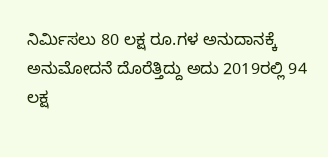ನಿರ್ಮಿಸಲು 80 ಲಕ್ಷ ರೂ.ಗಳ ಅನುದಾನಕ್ಕೆ ಅನುಮೋದನೆ ದೊರೆತ್ತಿದ್ದು ಅದು 2019ರಲ್ಲಿ 94 ಲಕ್ಷ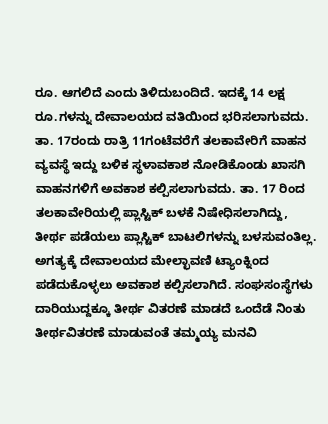ರೂ. ಆಗಲಿದೆ ಎಂದು ತಿಳಿದುಬಂದಿದೆ. ಇದಕ್ಕೆ 14 ಲಕ್ಷ ರೂ.ಗಳನ್ನು ದೇವಾಲಯದ ವತಿಯಿಂದ ಭರಿಸಲಾಗುವದು. ತಾ. 17ರಂದು ರಾತ್ರಿ 11ಗಂಟೆವರೆಗೆ ತಲಕಾವೇರಿಗೆ ವಾಹನ ವ್ಯವಸ್ಥೆ ಇದ್ದು ಬಳಿಕ ಸ್ಥಳಾವಕಾಶ ನೋಡಿಕೊಂಡು ಖಾಸಗಿ ವಾಹನಗಳಿಗೆ ಅವಕಾಶ ಕಲ್ಪಿಸಲಾಗುವದು. ತಾ. 17 ರಿಂದ ತಲಕಾವೇರಿಯಲ್ಲಿ ಪ್ಲಾಸ್ಟಿಕ್ ಬಳಕೆ ನಿಷೇಧಿಸಲಾಗಿದ್ದು, ತೀರ್ಥ ಪಡೆಯಲು ಪ್ಲಾಸ್ಟಿಕ್ ಬಾಟಲಿಗಳನ್ನು ಬಳಸುವಂತಿಲ್ಲ. ಅಗತ್ಯಕ್ಕೆ ದೇವಾಲಯದ ಮೇಲ್ಛಾವಣಿ ಟ್ಯಾಂಕ್ನಿಂದ ಪಡೆದುಕೊಳ್ಳಲು ಅವಕಾಶ ಕಲ್ಪಿಸಲಾಗಿದೆ. ಸಂಘಸಂಸ್ಥೆಗಳು ದಾರಿಯುದ್ದಕ್ಕೂ ತೀರ್ಥ ವಿತರಣೆ ಮಾಡದೆ ಒಂದೆಡೆ ನಿಂತು ತೀರ್ಥವಿತರಣೆ ಮಾಡುವಂತೆ ತಮ್ಮಯ್ಯ ಮನವಿ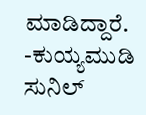ಮಾಡಿದ್ದಾರೆ.
-ಕುಯ್ಯಮುಡಿ ಸುನಿಲ್